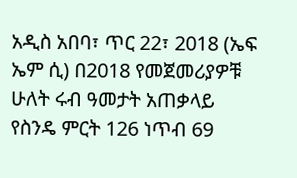አዲስ አበባ፣ ጥር 22፣ 2018 (ኤፍ ኤም ሲ) በ2018 የመጀመሪያዎቹ ሁለት ሩብ ዓመታት አጠቃላይ የስንዴ ምርት 126 ነጥብ 69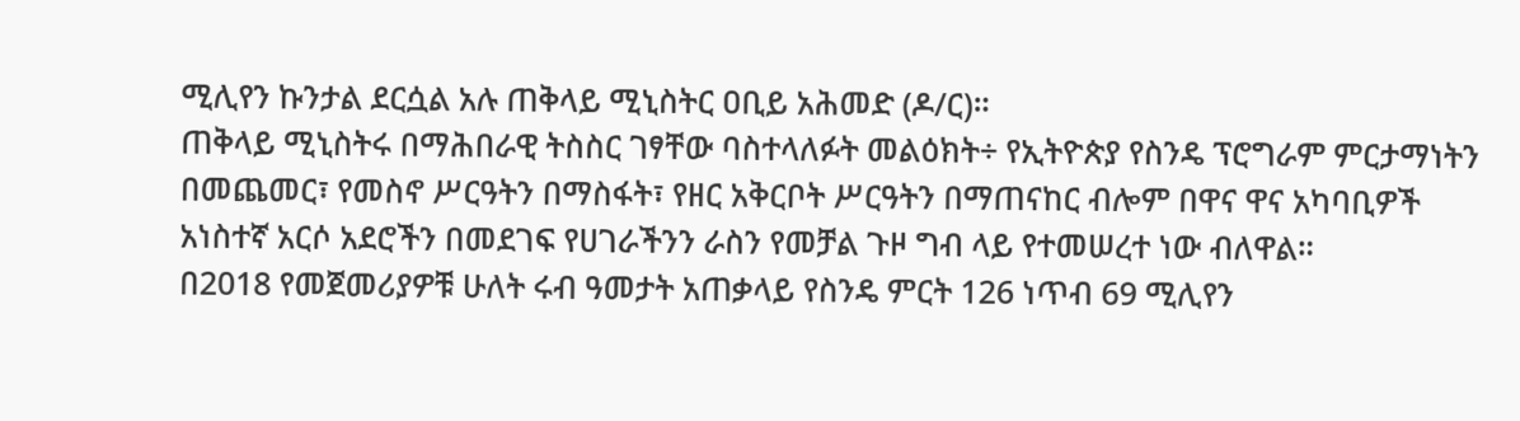ሚሊየን ኩንታል ደርሷል አሉ ጠቅላይ ሚኒስትር ዐቢይ አሕመድ (ዶ/ር)።
ጠቅላይ ሚኒስትሩ በማሕበራዊ ትስስር ገፃቸው ባስተላለፉት መልዕክት÷ የኢትዮጵያ የስንዴ ፕሮግራም ምርታማነትን በመጨመር፣ የመስኖ ሥርዓትን በማስፋት፣ የዘር አቅርቦት ሥርዓትን በማጠናከር ብሎም በዋና ዋና አካባቢዎች አነስተኛ አርሶ አደሮችን በመደገፍ የሀገራችንን ራስን የመቻል ጉዞ ግብ ላይ የተመሠረተ ነው ብለዋል።
በ2018 የመጀመሪያዎቹ ሁለት ሩብ ዓመታት አጠቃላይ የስንዴ ምርት 126 ነጥብ 69 ሚሊየን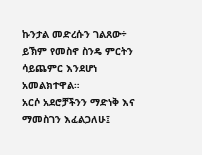ኩንታል መድረሱን ገልጸው÷ ይኽም የመስኖ ስንዴ ምርትን ሳይጨምር እንደሆነ አመልክተዋል።
አርሶ አደሮቻችንን ማድነቅ እና ማመስገን እፈልጋለሁ፤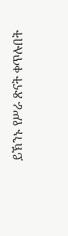ይኽንኑ የሥራ ጽናት ቀጥሉበት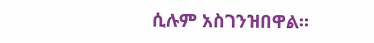ሲሉም አስገንዝበዋል።